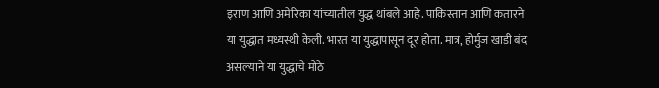इराण आणि अमेरिका यांच्यातील युद्ध थांबले आहे. पाकिस्तान आणि कतारने या युद्धात मध्यस्थी केली. भारत या युद्धापासून दूर होता. मात्र, होर्मुज खाडी बंद असल्याने या युद्धाचे मोठे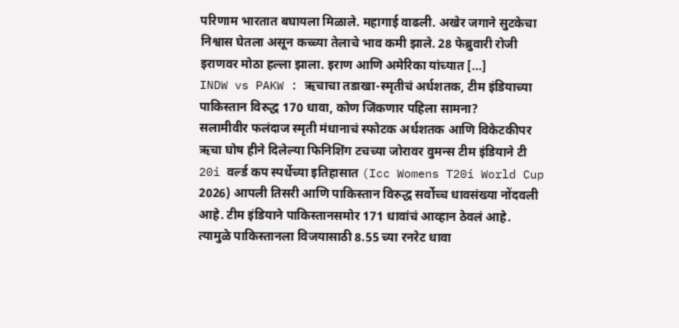परिणाम भारतात बघायला मिळाले. महागाई वाढली. अखेर जगाने सुटकेचा निश्वास घेतला असून कच्च्या तेलाचे भाव कमी झाले. 28 फेब्रुवारी रोजी इराणवर मोठा हल्ला झाला. इराण आणि अमेरिका यांच्यात […]
INDW vs PAKW : ऋचाचा तडाखा-स्मृतीचं अर्धशतक, टीम इंडियाच्या पाकिस्तान विरुद्ध 170 धावा, कोण जिंकणार पहिला सामना?
सलामीवीर फलंदाज स्मृती मंधानाचं स्फोटक अर्धशतक आणि विकेटकीपर ऋचा घोष हीने दिलेल्या फिनिशिंग टचच्या जोरावर वुमन्स टीम इंडियाने टी 20i वर्ल्ड कप स्पर्धेच्या इतिहासात (Icc Womens T20i World Cup 2026) आपली तिसरी आणि पाकिस्तान विरुद्ध सर्वोच्च धावसंख्या नोंदवली आहे. टीम इंडियाने पाकिस्तानसमोर 171 धावांचं आव्हान ठेवलं आहे. त्यामुळे पाकिस्तानला विजयासाठी 8.55 च्या रनरेट धावा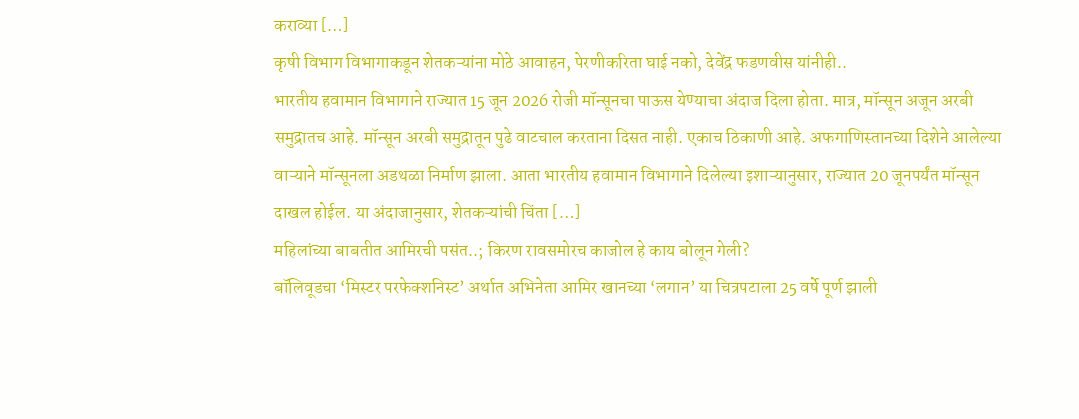कराव्या […]
कृषी विभाग विभागाकडून शेतकऱ्यांना मोठे आवाहन, पेरणीकरिता घाई नको, देवेंद्र फडणवीस यांनीही..
भारतीय हवामान विभागाने राज्यात 15 जून 2026 रोजी मॉन्सूनचा पाऊस येण्याचा अंदाज दिला होता. मात्र, मॉन्सून अजून अरबी समुद्रातच आहे. मॉन्सून अरबी समुद्रातून पुढे वाटचाल करताना दिसत नाही. एकाच ठिकाणी आहे. अफगाणिस्तानच्या दिशेने आलेल्या वाऱ्याने मॉन्सूनला अडथळा निर्माण झाला. आता भारतीय हवामान विभागाने दिलेल्या इशाऱ्यानुसार, राज्यात 20 जूनपर्यंत मॉन्सून दाखल होईल. या अंदाजानुसार, शेतकऱ्यांची चिंता […]
महिलांच्या बाबतीत आमिरची पसंत..; किरण रावसमोरच काजोल हे काय बोलून गेली?
बॉलिवूडचा ‘मिस्टर परफेक्शनिस्ट’ अर्थात अभिनेता आमिर खानच्या ‘लगान’ या चित्रपटाला 25 वर्षे पूर्ण झाली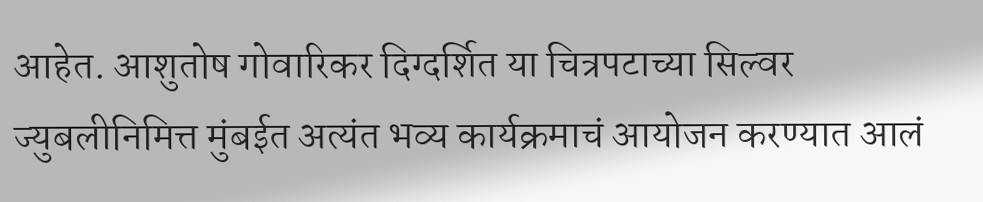आहेत. आशुतोष गोवारिकर दिग्दर्शित या चित्रपटाच्या सिल्वर ज्युबलीनिमित्त मुंबईत अत्यंत भव्य कार्यक्रमाचं आयोजन करण्यात आलं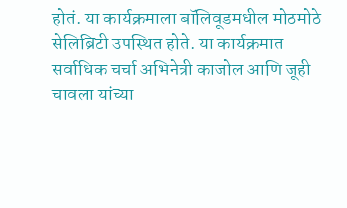होतं. या कार्यक्रमाला बॉलिवूडमधील मोठमोठे सेलिब्रिटी उपस्थित होते. या कार्यक्रमात सर्वाधिक चर्चा अभिनेत्री काजोल आणि जूही चावला यांच्या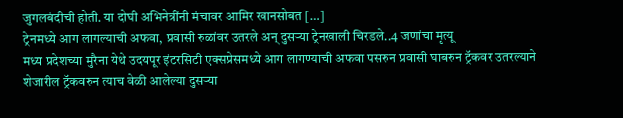जुगलबंदीची होती. या दोघी अभिनेत्रींनी मंचावर आमिर खानसोबत […]
ट्रेनमध्ये आग लागल्याची अफवा, प्रवासी रुळांवर उतरले अन् दुसऱ्या ट्रेनखाली चिरडले..4 जणांचा मृत्यू
मध्य प्रदेशच्या मुरैना येथे उदयपूर इंटरसिटी एक्सप्रेसमध्ये आग लागण्याची अफवा पसरुन प्रवासी घाबरुन ट्रॅकवर उतरल्याने शेजारील ट्रॅकवरुन त्याच वेळी आलेल्या दुसऱ्या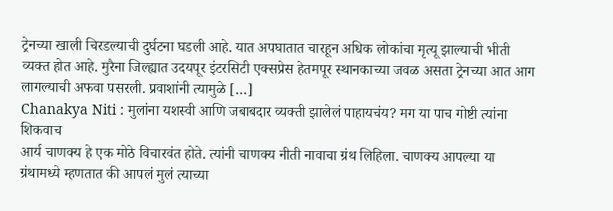ट्रेनच्या खाली चिरडल्याची दुर्घटना घडली आहे. यात अपघातात चारहून अधिक लोकांचा मृत्यू झाल्याची भीती व्यक्त होत आहे. मुरैना जिल्ह्यात उदयपूर इंटरसिटी एक्सप्रेस हेतमपूर स्थानकाच्या जवळ असता ट्रेनच्या आत आग लागल्याची अफवा पसरली. प्रवाशांनी त्यामुळे […]
Chanakya Niti : मुलांना यशस्वी आणि जबाबदार व्यक्ती झालेलं पाहायचंय? मग या पाच गोष्टी त्यांना शिकवाच
आर्य चाणक्य हे एक मोठे विचारवंत होते. त्यांनी चाणक्य नीती नावाचा ग्रंथ लिहिला. चाणक्य आपल्या या ग्रंथामध्ये म्हणतात की आपलं मुलं त्याच्या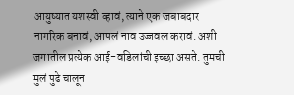आयुष्यात यशस्वी व्हावं, त्याने एक जबाबदार नागरिक बनावं, आपलं नाव उज्जवल करावं. अशी जगातील प्रत्येक आई-वडिलांची इच्छा असते. तुमची मुलं पुढे चालून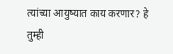त्यांच्या आयुष्यात काय करणार? हे तुम्ही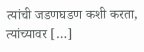त्यांची जडणघडण कशी करता, त्यांच्यावर […]